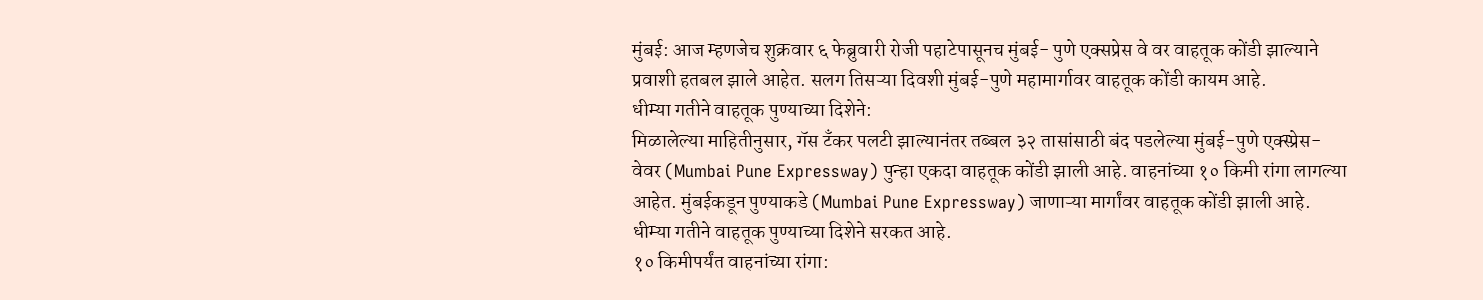मुंबई: आज म्हणजेच शुक्रवार ६ फेब्रुवारी रोजी पहाटेपासूनच मुंबई- पुणे एक्सप्रेस वे वर वाहतूक कोंडी झाल्याने प्रवाशी हतबल झाले आहेत. सलग तिसऱ्या दिवशी मुंबई-पुणे महामार्गावर वाहतूक कोंडी कायम आहे.
धीम्या गतीने वाहतूक पुण्याच्या दिशेने:
मिळालेल्या माहितीनुसार, गॅस टँकर पलटी झाल्यानंतर तब्बल ३२ तासांसाठी बंद पडलेल्या मुंबई-पुणे एक्स्प्रेस-वेवर (Mumbai Pune Expressway) पुन्हा एकदा वाहतूक कोंडी झाली आहे. वाहनांच्या १० किमी रांगा लागल्या आहेत. मुंबईकडून पुण्याकडे (Mumbai Pune Expressway) जाणाऱ्या मार्गांवर वाहतूक कोंडी झाली आहे. धीम्या गतीने वाहतूक पुण्याच्या दिशेने सरकत आहे.
१० किमीपर्यंत वाहनांच्या रांगा: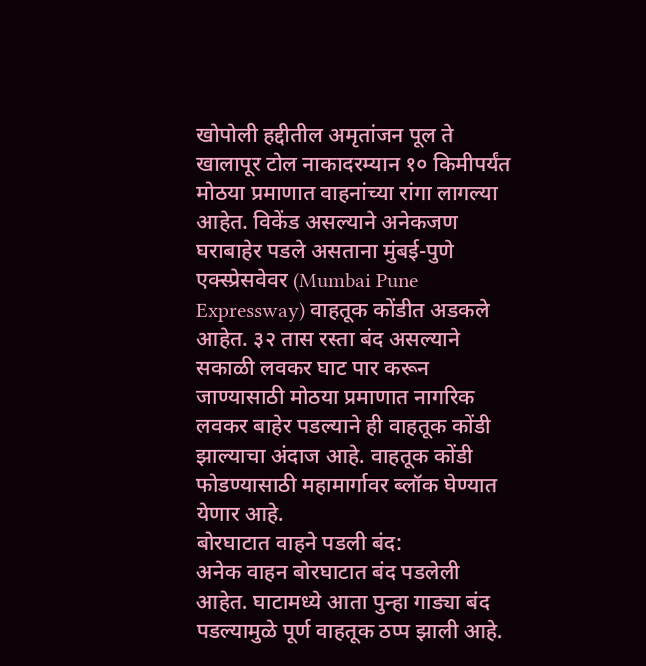खोपोली हद्दीतील अमृतांजन पूल ते खालापूर टोल नाकादरम्यान १० किमीपर्यंत मोठया प्रमाणात वाहनांच्या रांगा लागल्या आहेत. विकेंड असल्याने अनेकजण घराबाहेर पडले असताना मुंबई-पुणे एक्स्प्रेसवेवर (Mumbai Pune Expressway) वाहतूक कोंडीत अडकले आहेत. ३२ तास रस्ता बंद असल्याने सकाळी लवकर घाट पार करून जाण्यासाठी मोठया प्रमाणात नागरिक लवकर बाहेर पडल्याने ही वाहतूक कोंडी झाल्याचा अंदाज आहे. वाहतूक कोंडी फोडण्यासाठी महामार्गावर ब्लॉक घेण्यात येणार आहे.
बोरघाटात वाहने पडली बंद:
अनेक वाहन बोरघाटात बंद पडलेली आहेत. घाटामध्ये आता पुन्हा गाड्या बंद पडल्यामुळे पूर्ण वाहतूक ठप्प झाली आहे.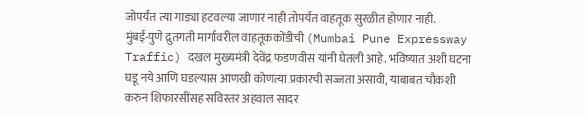जोपर्यंत त्या गाड्या हटवल्या जाणार नाही तोपर्यंत वाहतूक सुरळीत होणार नाही.
मुंबई-पुणे द्रुतगती मार्गावरील वाहतूककोंडीची (Mumbai Pune Expressway Traffic) दखल मुख्यमंत्री देवेंद्र फडणवीस यांनी घेतली आहे. भविष्यात अशी घटना घडू नये आणि घडल्यास आणखी कोणत्या प्रकारची सज्जता असावी, याबाबत चौकशी करुन शिफारसींसह सविस्तर अहवाल सादर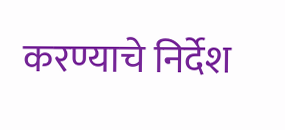करण्याचे निर्देश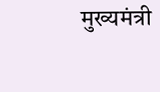मुख्यमंत्री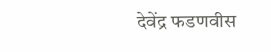देवेंद्र फडणवीस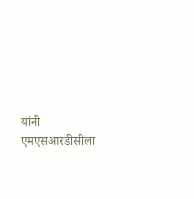यांनी एमएसआरडीसीला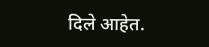दिले आहेत.